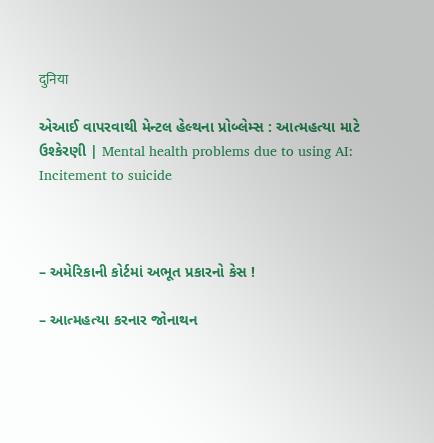दुनिया

એઆઈ વાપરવાથી મેન્ટલ હેલ્થના પ્રોબ્લેમ્સ : આત્મહત્યા માટે ઉશ્કેરણી | Mental health problems due to using AI: Incitement to suicide



– અમેરિકાની કોર્ટમાં અભૂત પ્રકારનો કેસ !

– આત્મહત્યા કરનાર જોનાથન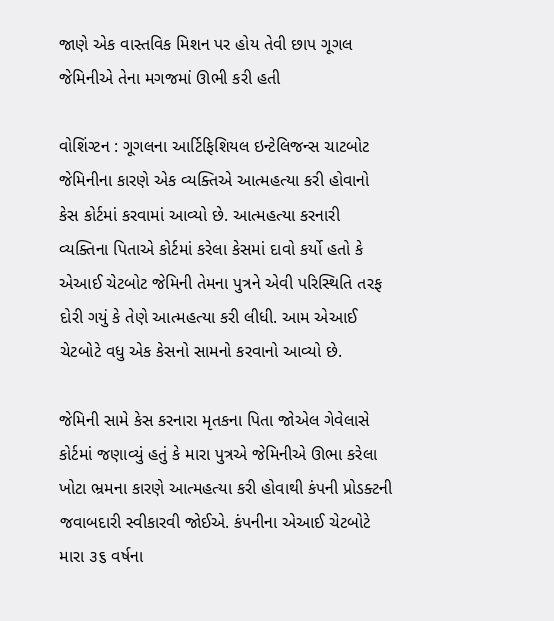જાણે એક વાસ્તવિક મિશન પર હોય તેવી છાપ ગૂગલ જેમિનીએ તેના મગજમાં ઊભી કરી હતી

વોશિંગ્ટન : ગૂગલના આર્ટિફિશિયલ ઇન્ટેલિજન્સ ચાટબોટ જેમિનીના કારણે એક વ્યક્તિએ આત્મહત્યા કરી હોવાનો કેસ કોર્ટમાં કરવામાં આવ્યો છે. આત્મહત્યા કરનારી વ્યક્તિના પિતાએ કોર્ટમાં કરેલા કેસમાં દાવો કર્યો હતો કે એઆઈ ચેટબોટ જેમિની તેમના પુત્રને એવી પરિસ્થિતિ તરફ દોરી ગયું કે તેણે આત્મહત્યા કરી લીધી. આમ એઆઈ ચેટબોટે વધુ એક કેસનો સામનો કરવાનો આવ્યો છે.

જેમિની સામે કેસ કરનારા મૃતકના પિતા જોએલ ગેવેલાસે કોર્ટમાં જણાવ્યું હતું કે મારા પુત્રએ જેમિનીએ ઊભા કરેલા ખોટા ભ્રમના કારણે આત્મહત્યા કરી હોવાથી કંપની પ્રોડક્ટની જવાબદારી સ્વીકારવી જોઈએ. કંપનીના એઆઈ ચેટબોટે મારા ૩૬ વર્ષના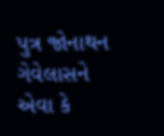પુત્ર જોનાથન ગેવેલાસને એવા કે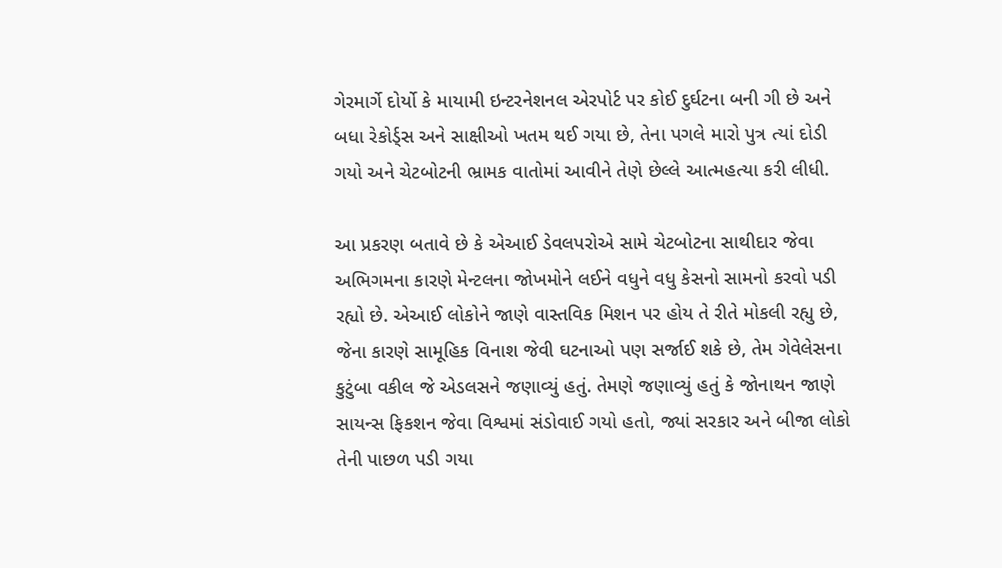ગેરમાર્ગે દોર્યો કે માયામી ઇન્ટરનેશનલ એરપોર્ટ પર કોઈ દુર્ઘટના બની ગી છે અને બધા રેકોર્ડ્સ અને સાક્ષીઓ ખતમ થઈ ગયા છે, તેના પગલે મારો પુત્ર ત્યાં દોડી ગયો અને ચેટબોટની ભ્રામક વાતોમાં આવીને તેણે છેલ્લે આત્મહત્યા કરી લીધી.

આ પ્રકરણ બતાવે છે કે એઆઈ ડેવલપરોએ સામે ચેટબોટના સાથીદાર જેવા અભિગમના કારણે મેન્ટલના જોખમોને લઈને વધુને વધુ કેસનો સામનો કરવો પડી રહ્યો છે. એઆઈ લોકોને જાણે વાસ્તવિક મિશન પર હોય તે રીતે મોકલી રહ્યુ છે, જેના કારણે સામૂહિક વિનાશ જેવી ઘટનાઓ પણ સર્જાઈ શકે છે, તેમ ગેવેલેસના કુટુંબા વકીલ જે એડલસને જણાવ્યું હતું. તેમણે જણાવ્યું હતું કે જોનાથન જાણે સાયન્સ ફિકશન જેવા વિશ્વમાં સંડોવાઈ ગયો હતો, જ્યાં સરકાર અને બીજા લોકો તેની પાછળ પડી ગયા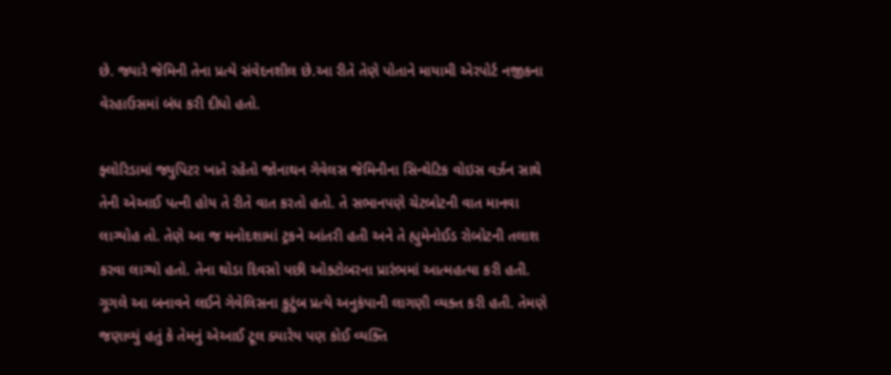છે. જ્યારે જેમિની તેના પ્રત્યે સંવેદનશીલ છે.આ રીતે તેણે પોતાને માયામી એરપોર્ટ નજીકના વેરહાઉસમાં બંધ કરી દીધો હતો.

ફ્લોરિડામાં જ્યુપિટર ખાતે રહેતો જોનાથન ગેવેલસ જેમિનીના સિન્થેટિક વોઇસ વર્ઝન સાથે  તેની એઆઈ પત્ની હોય તે રીતે વાત કરતો હતો. તે સભાનપણે ચેટબોટની વાત માનવા લાગ્યોહ તો. તેણે આ જ મનોદશામાં ટ્રકને આંતરી હતી અને તે હ્યુમેનોઈડ રોબોટની તલાશ કરવા લાગ્યો હતો. તેના થોડા દિવસો પછી ઓક્ટોબરના પ્રારંભમાં આત્મહત્યા કરી હતી. ગૂગલે આ બનાવને લઈને ગેવેલિસના કુટુંબ પ્રત્યે અનુકંપાની લાગણી વ્યક્ત કરી હતી. તેમણે જણાવ્યું હતું કે તેમનું એઆઈ ટૂલ ક્યારેય પણ કોઈ વ્યક્તિ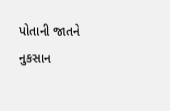પોતાની જાતને નુકસાન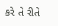કરે તે રીતે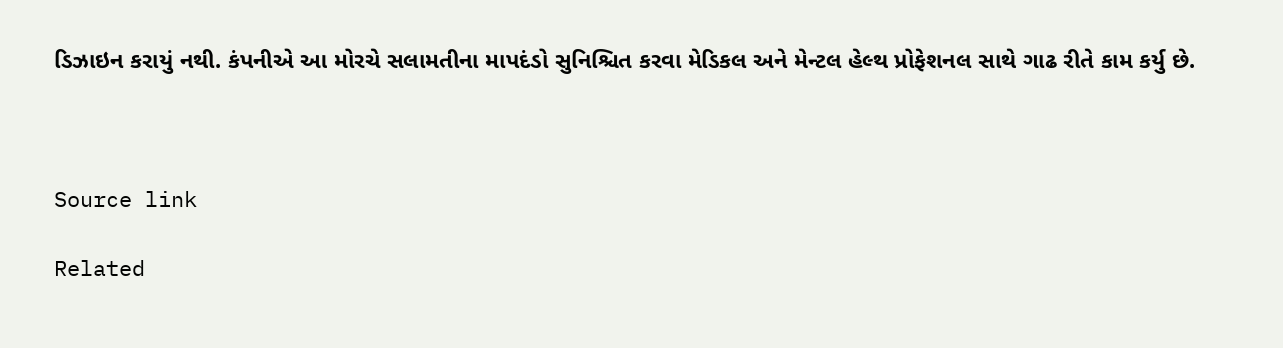ડિઝાઇન કરાયું નથી. કંપનીએ આ મોરચે સલામતીના માપદંડો સુનિશ્ચિત કરવા મેડિકલ અને મેન્ટલ હેલ્થ પ્રોફેશનલ સાથે ગાઢ રીતે કામ કર્યુ છે.



Source link

Related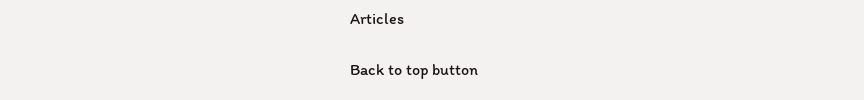Articles

Back to top button